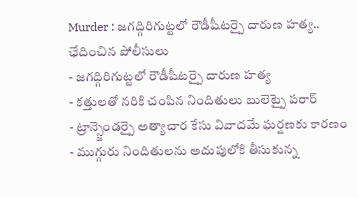Murder : జగద్గిరిగుట్టలో రౌడీషీటర్పై దారుణ హత్య.. ఛేదించిన పోలీసులు
- జగద్గిరిగుట్టలో రౌడీషీటర్పై దారుణ హత్య
- కత్తులతో నరికి చంపిన నిందితులు బులెట్పై పరార్
- ట్రాన్స్జెండర్పై అత్యాచార కేసు వివాదమే ఘర్షణకు కారణం
- ముగ్గురు నిందితులను అదుపులోకి తీసుకున్న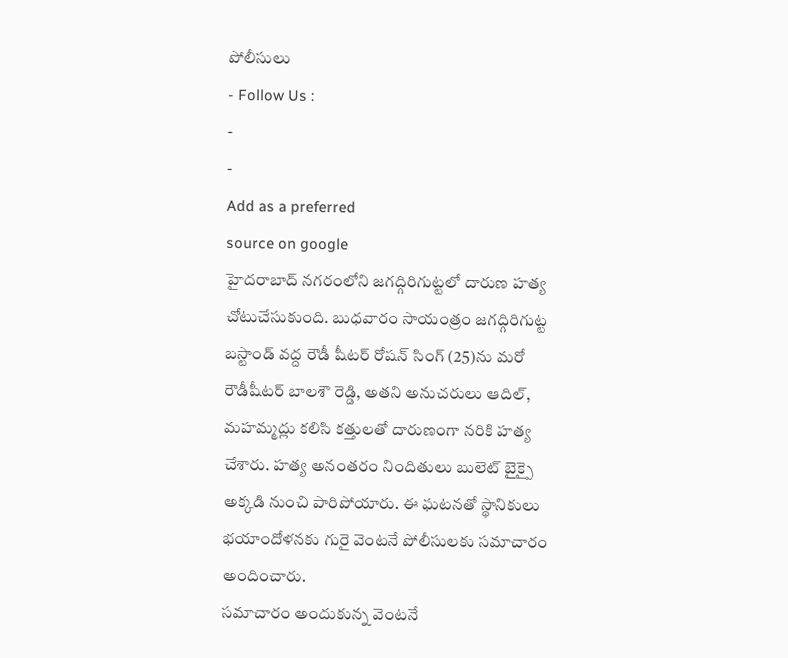పోలీసులు
- Follow Us :
-
-
Add as a preferred
source on google
హైదరాబాద్ నగరంలోని జగద్గిరిగుట్టలో దారుణ హత్య చోటుచేసుకుంది. బుధవారం సాయంత్రం జగద్గిరిగుట్ట బస్టాండ్ వద్ద రౌడీ షీటర్ రోషన్ సింగ్ (25)ను మరో రౌడీషీటర్ బాలశౌ రెడ్డి, అతని అనుచరులు ఆదిల్, మహమ్మద్లు కలిసి కత్తులతో దారుణంగా నరికి హత్య చేశారు. హత్య అనంతరం నిందితులు బులెట్ బైక్పై అక్కడి నుంచి పారిపోయారు. ఈ ఘటనతో స్థానికులు భయాందోళనకు గురై వెంటనే పోలీసులకు సమాచారం అందించారు.
సమాచారం అందుకున్న వెంటనే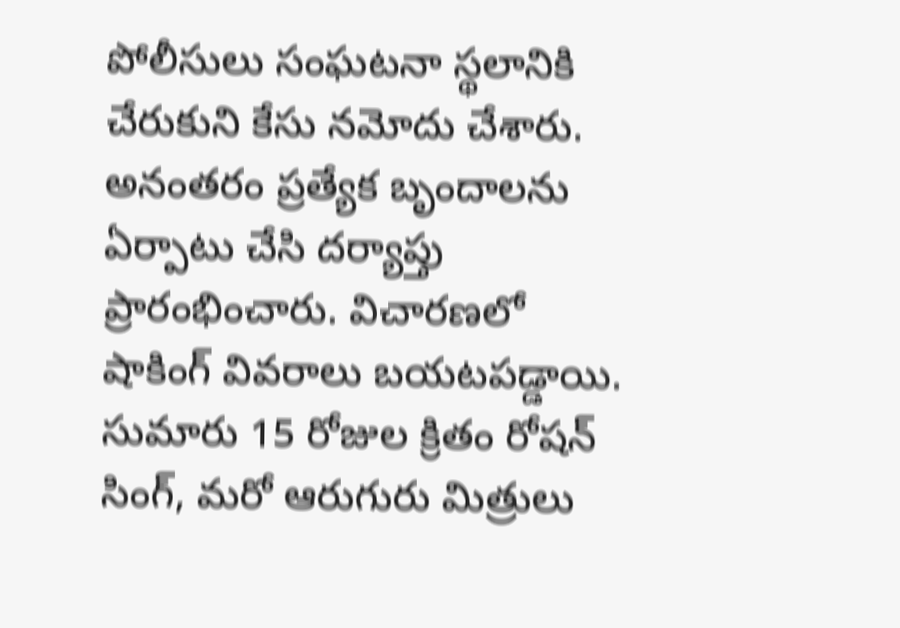పోలీసులు సంఘటనా స్థలానికి చేరుకుని కేసు నమోదు చేశారు. అనంతరం ప్రత్యేక బృందాలను ఏర్పాటు చేసి దర్యాప్తు ప్రారంభించారు. విచారణలో షాకింగ్ వివరాలు బయటపడ్డాయి. సుమారు 15 రోజుల క్రితం రోషన్ సింగ్, మరో ఆరుగురు మిత్రులు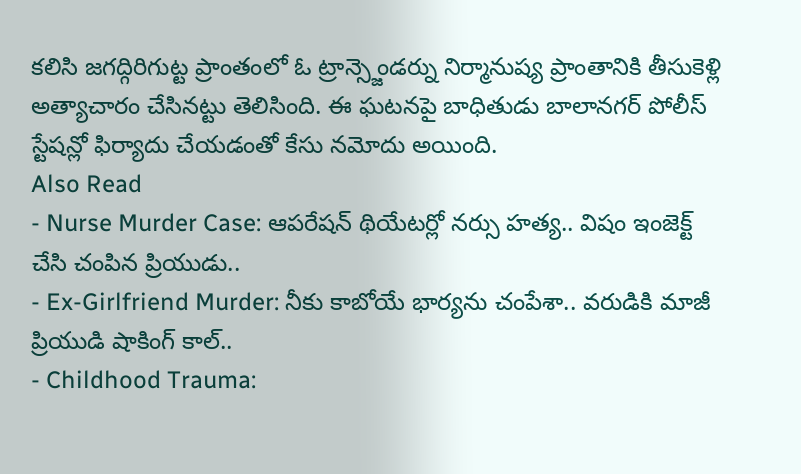కలిసి జగద్గిరిగుట్ట ప్రాంతంలో ఓ ట్రాన్స్జెండర్ను నిర్మానుష్య ప్రాంతానికి తీసుకెళ్లి అత్యాచారం చేసినట్టు తెలిసింది. ఈ ఘటనపై బాధితుడు బాలానగర్ పోలీస్ స్టేషన్లో ఫిర్యాదు చేయడంతో కేసు నమోదు అయింది.
Also Read
- Nurse Murder Case: ఆపరేషన్ థియేటర్లో నర్సు హత్య.. విషం ఇంజెక్ట్ చేసి చంపిన ప్రియుడు..
- Ex-Girlfriend Murder: నీకు కాబోయే భార్యను చంపేశా.. వరుడికి మాజీ ప్రియుడి షాకింగ్ కాల్..
- Childhood Trauma: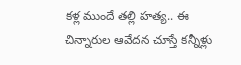కళ్ల ముందే తల్లి హత్య.. ఈ చిన్నారుల ఆవేదన చూస్తే కన్నీళ్లు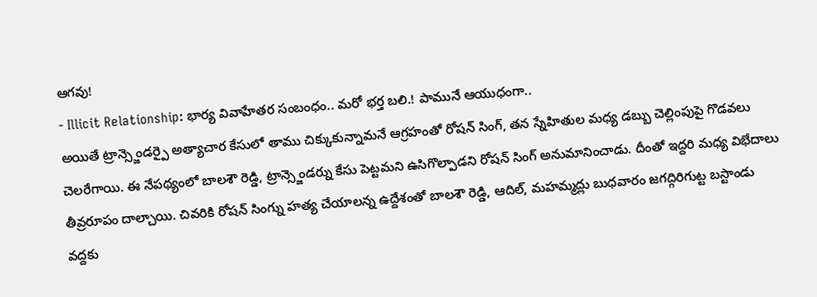ఆగవు!
- Illicit Relationship: భార్య వివాహేతర సంబంధం.. మరో భర్త బలి.! పామునే ఆయుధంగా..
అయితే ట్రాన్స్జెండర్పై అత్యాచార కేసులో తాము చిక్కుకున్నామనే ఆగ్రహంతో రోషన్ సింగ్, తన స్నేహితుల మధ్య డబ్బు చెల్లింపుపై గొడవలు చెలరేగాయి. ఈ నేపథ్యంలో బాలశౌ రెడ్డి, ట్రాన్స్జెండర్ను కేసు పెట్టమని ఉసిగొల్పాడని రోషన్ సింగ్ అనుమానించాడు. దీంతో ఇద్దరి మధ్య విభేదాలు తీవ్రరూపం దాల్చాయి. చివరికి రోషన్ సింగ్ను హత్య చేయాలన్న ఉద్దేశంతో బాలశౌ రెడ్డి, ఆదిల్, మహమ్మద్లు బుధవారం జగద్గిరిగుట్ట బస్టాండు వద్దకు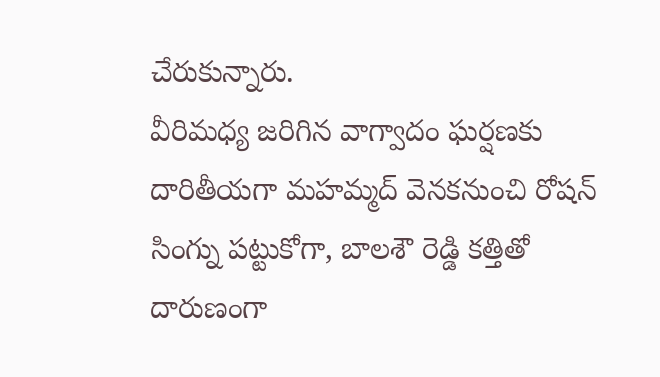చేరుకున్నారు.
వీరిమధ్య జరిగిన వాగ్వాదం ఘర్షణకు దారితీయగా మహమ్మద్ వెనకనుంచి రోషన్ సింగ్ను పట్టుకోగా, బాలశౌ రెడ్డి కత్తితో దారుణంగా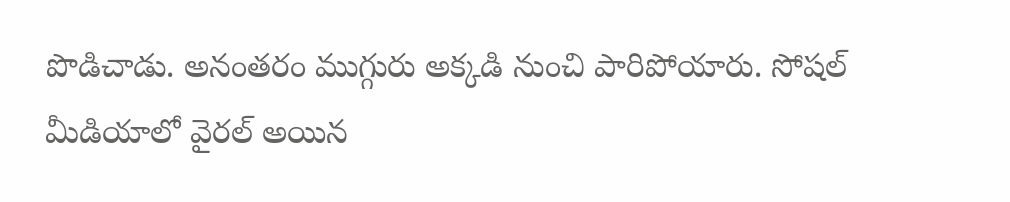పొడిచాడు. అనంతరం ముగ్గురు అక్కడి నుంచి పారిపోయారు. సోషల్ మీడియాలో వైరల్ అయిన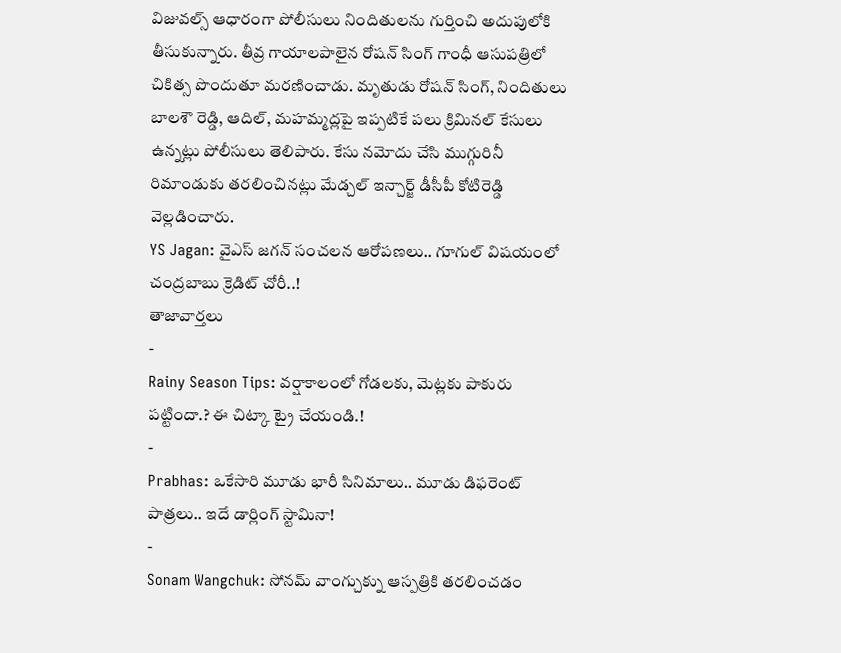విజువల్స్ ఆధారంగా పోలీసులు నిందితులను గుర్తించి అదుపులోకి తీసుకున్నారు. తీవ్ర గాయాలపాలైన రోషన్ సింగ్ గాంధీ ఆసుపత్రిలో చికిత్స పొందుతూ మరణించాడు. మృతుడు రోషన్ సింగ్, నిందితులు బాలశౌ రెడ్డి, ఆదిల్, మహమ్మద్లపై ఇప్పటికే పలు క్రిమినల్ కేసులు ఉన్నట్లు పోలీసులు తెలిపారు. కేసు నమోదు చేసి ముగ్గురినీ రిమాండుకు తరలించినట్లు మేడ్చల్ ఇన్చార్జ్ డీసీపీ కోటిరెడ్డి వెల్లడించారు.
YS Jagan: వైఎస్ జగన్ సంచలన ఆరోపణలు.. గూగుల్ విషయంలో చంద్రబాబు క్రెడిట్ చోరీ..!
తాజావార్తలు
-
Rainy Season Tips: వర్షాకాలంలో గోడలకు, మెట్లకు పాకురు పట్టిందా.? ఈ చిట్కా ట్రై చేయండి.!
-
Prabhas: ఒకేసారి మూడు భారీ సినిమాలు.. మూడు డిఫరెంట్ పాత్రలు.. ఇదే డార్లింగ్ స్టామినా!
-
Sonam Wangchuk: సోనమ్ వాంగ్చుక్ను ఆస్పత్రికి తరలించడం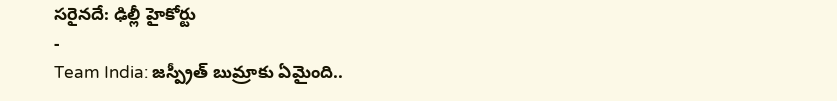సరైనదే: ఢిల్లీ హైకోర్టు
-
Team India: జస్ప్రీత్ బుమ్రాకు ఏమైంది..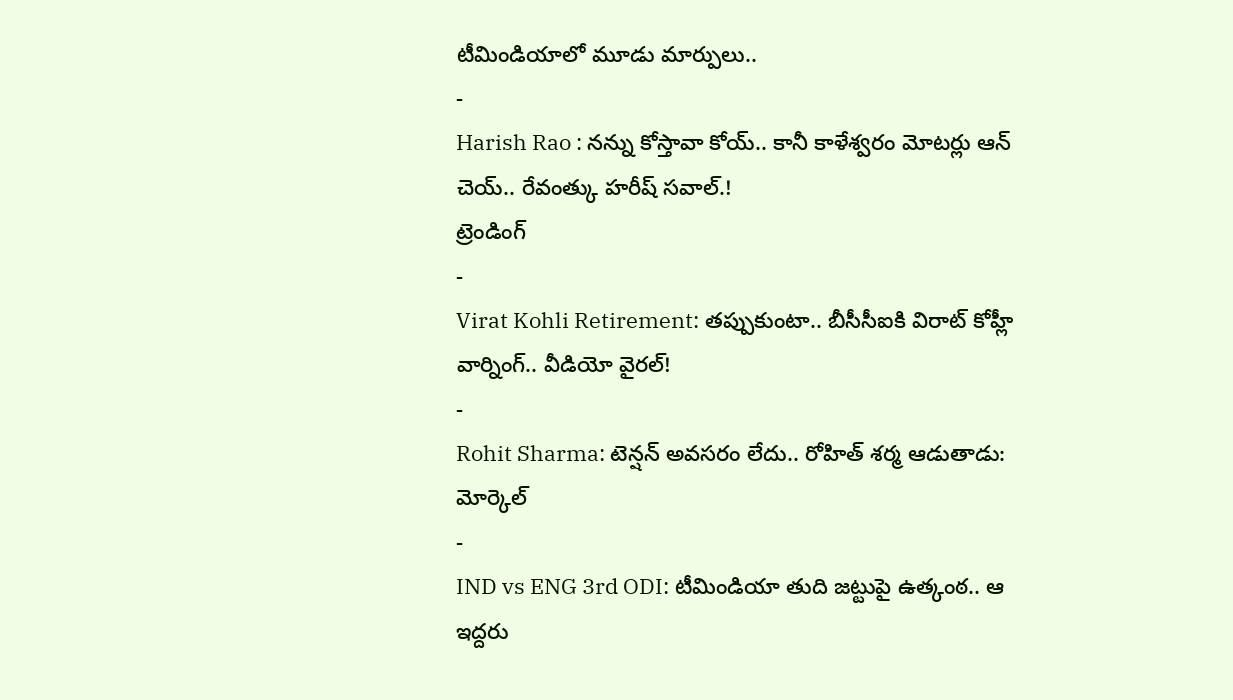టీమిండియాలో మూడు మార్పులు..
-
Harish Rao : నన్ను కోస్తావా కోయ్.. కానీ కాళేశ్వరం మోటర్లు ఆన్ చెయ్.. రేవంత్కు హరీష్ సవాల్.!
ట్రెండింగ్
-
Virat Kohli Retirement: తప్పుకుంటా.. బీసీసీఐకి విరాట్ కోహ్లీ వార్నింగ్.. వీడియో వైరల్!
-
Rohit Sharma: టెన్షన్ అవసరం లేదు.. రోహిత్ శర్మ ఆడుతాడు: మోర్కెల్
-
IND vs ENG 3rd ODI: టీమిండియా తుది జట్టుపై ఉత్కంఠ.. ఆ ఇద్దరు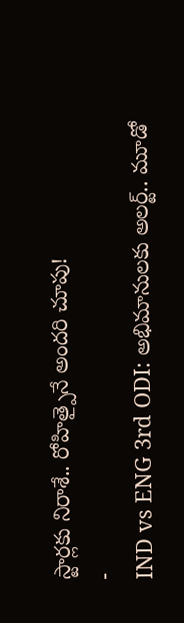స్టార్లకు నిరాశే.. రోహిత్పైనే అందరి చూపు!
-
IND vs ENG 3rd ODI: అభిమానులకు అలర్ట్.. మూడో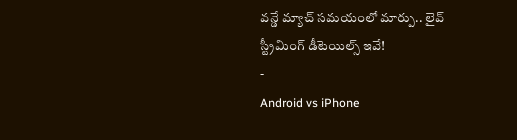వన్డే మ్యాచ్ సమయంలో మార్పు.. లైవ్ స్ట్రీమింగ్ డీటెయిల్స్ ఇవే!
-
Android vs iPhone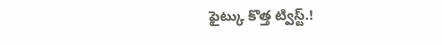ఫైట్కు కొత్త ట్విస్ట్.!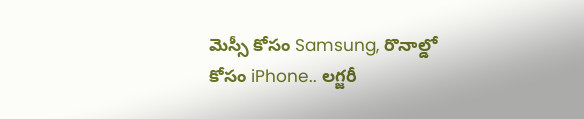మెస్సీ కోసం Samsung, రొనాల్డో కోసం iPhone.. లగ్జరీ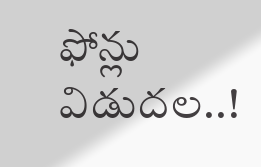ఫోన్లు విడుదల..!